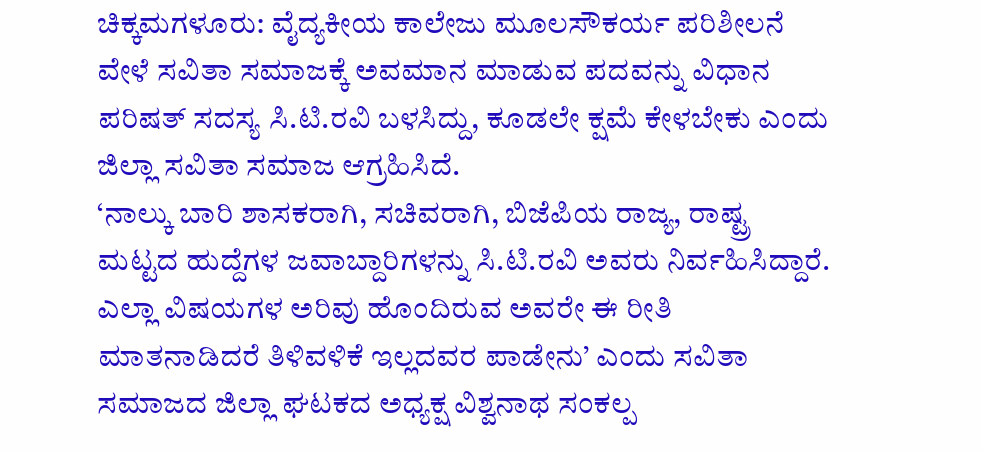ಚಿಕ್ಕಮಗಳೂರು: ವೈದ್ಯಕೀಯ ಕಾಲೇಜು ಮೂಲಸೌಕರ್ಯ ಪರಿಶೀಲನೆ ವೇಳೆ ಸವಿತಾ ಸಮಾಜಕ್ಕೆ ಅವಮಾನ ಮಾಡುವ ಪದವನ್ನು ವಿಧಾನ ಪರಿಷತ್ ಸದಸ್ಯ ಸಿ.ಟಿ.ರವಿ ಬಳಸಿದ್ದು, ಕೂಡಲೇ ಕ್ಷಮೆ ಕೇಳಬೇಕು ಎಂದು ಜಿಲ್ಲಾ ಸವಿತಾ ಸಮಾಜ ಆಗ್ರಹಿಸಿದೆ.
‘ನಾಲ್ಕು ಬಾರಿ ಶಾಸಕರಾಗಿ, ಸಚಿವರಾಗಿ, ಬಿಜೆಪಿಯ ರಾಜ್ಯ, ರಾಷ್ಟ್ರ ಮಟ್ಟದ ಹುದ್ದೆಗಳ ಜವಾಬ್ದಾರಿಗಳನ್ನು ಸಿ.ಟಿ.ರವಿ ಅವರು ನಿರ್ವಹಿಸಿದ್ದಾರೆ. ಎಲ್ಲಾ ವಿಷಯಗಳ ಅರಿವು ಹೊಂದಿರುವ ಅವರೇ ಈ ರೀತಿ ಮಾತನಾಡಿದರೆ ತಿಳಿವಳಿಕೆ ಇಲ್ಲದವರ ಪಾಡೇನು’ ಎಂದು ಸವಿತಾ ಸಮಾಜದ ಜಿಲ್ಲಾ ಘಟಕದ ಅಧ್ಯಕ್ಷ ವಿಶ್ವನಾಥ ಸಂಕಲ್ಪ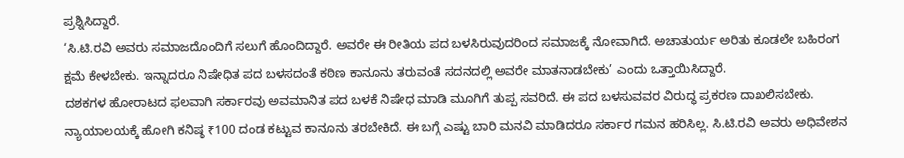ಪ್ರಶ್ನಿಸಿದ್ದಾರೆ.
‘ಸಿ.ಟಿ.ರವಿ ಅವರು ಸಮಾಜದೊಂದಿಗೆ ಸಲುಗೆ ಹೊಂದಿದ್ದಾರೆ. ಅವರೇ ಈ ರೀತಿಯ ಪದ ಬಳಸಿರುವುದರಿಂದ ಸಮಾಜಕ್ಕೆ ನೋವಾಗಿದೆ. ಅಚಾತುರ್ಯ ಅರಿತು ಕೂಡಲೇ ಬಹಿರಂಗ ಕ್ಷಮೆ ಕೇಳಬೇಕು. ಇನ್ನಾದರೂ ನಿಷೇಧಿತ ಪದ ಬಳಸದಂತೆ ಕಠಿಣ ಕಾನೂನು ತರುವಂತೆ ಸದನದಲ್ಲಿ ಅವರೇ ಮಾತನಾಡಬೇಕು’ ಎಂದು ಒತ್ತಾಯಿಸಿದ್ದಾರೆ.
ದಶಕಗಳ ಹೋರಾಟದ ಫಲವಾಗಿ ಸರ್ಕಾರವು ಅವಮಾನಿತ ಪದ ಬಳಕೆ ನಿಷೇಧ ಮಾಡಿ ಮೂಗಿಗೆ ತುಪ್ಪ ಸವರಿದೆ. ಈ ಪದ ಬಳಸುವವರ ವಿರುದ್ಧ ಪ್ರಕರಣ ದಾಖಲಿಸಬೇಕು. ನ್ಯಾಯಾಲಯಕ್ಕೆ ಹೋಗಿ ಕನಿಷ್ಠ ₹100 ದಂಡ ಕಟ್ಟುವ ಕಾನೂನು ತರಬೇಕಿದೆ. ಈ ಬಗ್ಗೆ ಎಷ್ಟು ಬಾರಿ ಮನವಿ ಮಾಡಿದರೂ ಸರ್ಕಾರ ಗಮನ ಹರಿಸಿಲ್ಲ. ಸಿ.ಟಿ.ರವಿ ಅವರು ಅಧಿವೇಶನ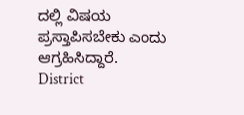ದಲ್ಲಿ ವಿಷಯ ಪ್ರಸ್ತಾಪಿಸಬೇಕು ಎಂದು ಆಗ್ರಹಿಸಿದ್ದಾರೆ.
District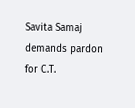Savita Samaj demands pardon for C.T.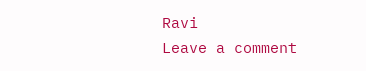Ravi
Leave a comment